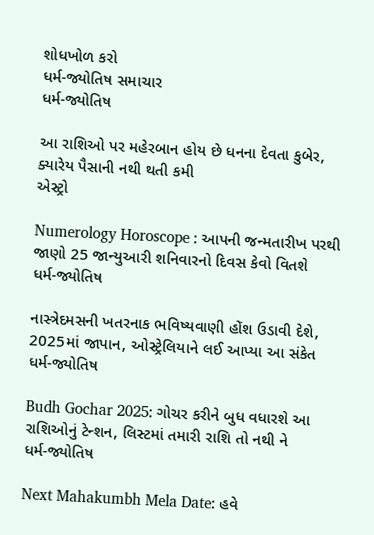શોધખોળ કરો
ધર્મ-જ્યોતિષ સમાચાર
ધર્મ-જ્યોતિષ

આ રાશિઓ પર મહેરબાન હોય છે ધનના દેવતા કુબેર, ક્યારેય પૈસાની નથી થતી કમી
એસ્ટ્રો

Numerology Horoscope : આપની જન્મતારીખ પરથી જાણો 25 જાન્યુઆરી શનિવારનો દિવસ કેવો વિતશે
ધર્મ-જ્યોતિષ

નાસ્ત્રેદમસની ખતરનાક ભવિષ્યવાણી હોંશ ઉડાવી દેશે, 2025માં જાપાન, ઓસ્ટ્રેલિયાને લઈ આપ્યા આ સંકેત
ધર્મ-જ્યોતિષ

Budh Gochar 2025: ગોચર કરીને બુધ વધારશે આ રાશિઓનું ટેન્શન, લિસ્ટમાં તમારી રાશિ તો નથી ને
ધર્મ-જ્યોતિષ

Next Mahakumbh Mela Date: હવે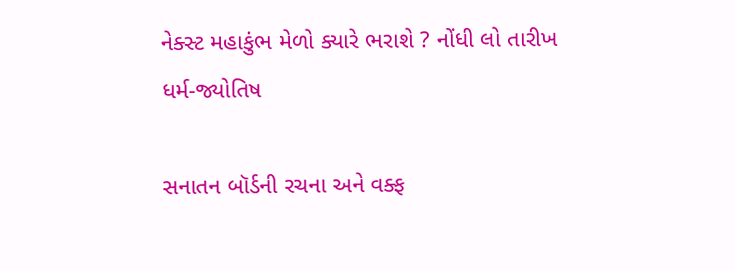નેક્સ્ટ મહાકુંભ મેળો ક્યારે ભરાશે ? નોંધી લો તારીખ
ધર્મ-જ્યોતિષ

સનાતન બૉર્ડની રચના અને વક્ફ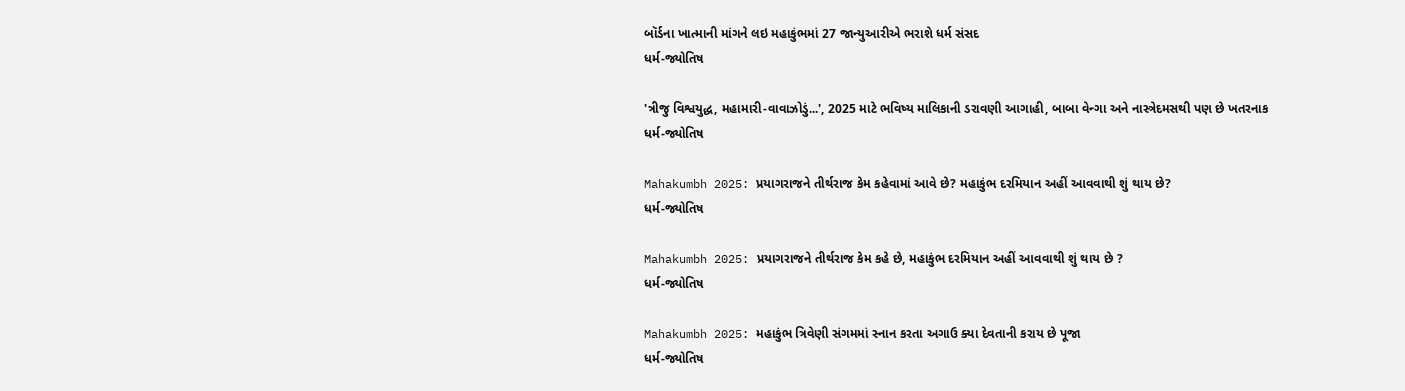બૉર્ડના ખાત્માની માંગને લઇ મહાકુંભમાં 27 જાન્યુઆરીએ ભરાશે ધર્મ સંસદ
ધર્મ-જ્યોતિષ

'ત્રીજુ વિશ્વયુદ્ધ, મહામારી-વાવાઝોડું...', 2025 માટે ભવિષ્ય માલિકાની ડરાવણી આગાહી, બાબા વેન્ગા અને નાસ્ત્રેદમસથી પણ છે ખતરનાક
ધર્મ-જ્યોતિષ

Mahakumbh 2025: પ્રયાગરાજને તીર્થરાજ કેમ કહેવામાં આવે છે? મહાકુંભ દરમિયાન અહીં આવવાથી શું થાય છે?
ધર્મ-જ્યોતિષ

Mahakumbh 2025: પ્રયાગરાજને તીર્થરાજ કેમ કહે છે, મહાકુંભ દરમિયાન અહીં આવવાથી શું થાય છે ?
ધર્મ-જ્યોતિષ

Mahakumbh 2025: મહાકુંભ ત્રિવેણી સંગમમાં સ્નાન કરતા અગાઉ ક્યા દેવતાની કરાય છે પૂજા
ધર્મ-જ્યોતિષ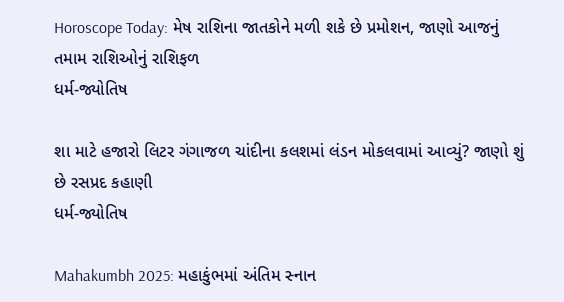Horoscope Today: મેષ રાશિના જાતકોને મળી શકે છે પ્રમોશન, જાણો આજનું તમામ રાશિઓનું રાશિફળ
ધર્મ-જ્યોતિષ

શા માટે હજારો લિટર ગંગાજળ ચાંદીના કલશમાં લંડન મોકલવામાં આવ્યું? જાણો શું છે રસપ્રદ કહાણી
ધર્મ-જ્યોતિષ

Mahakumbh 2025: મહાકુંભમાં અંતિમ સ્નાન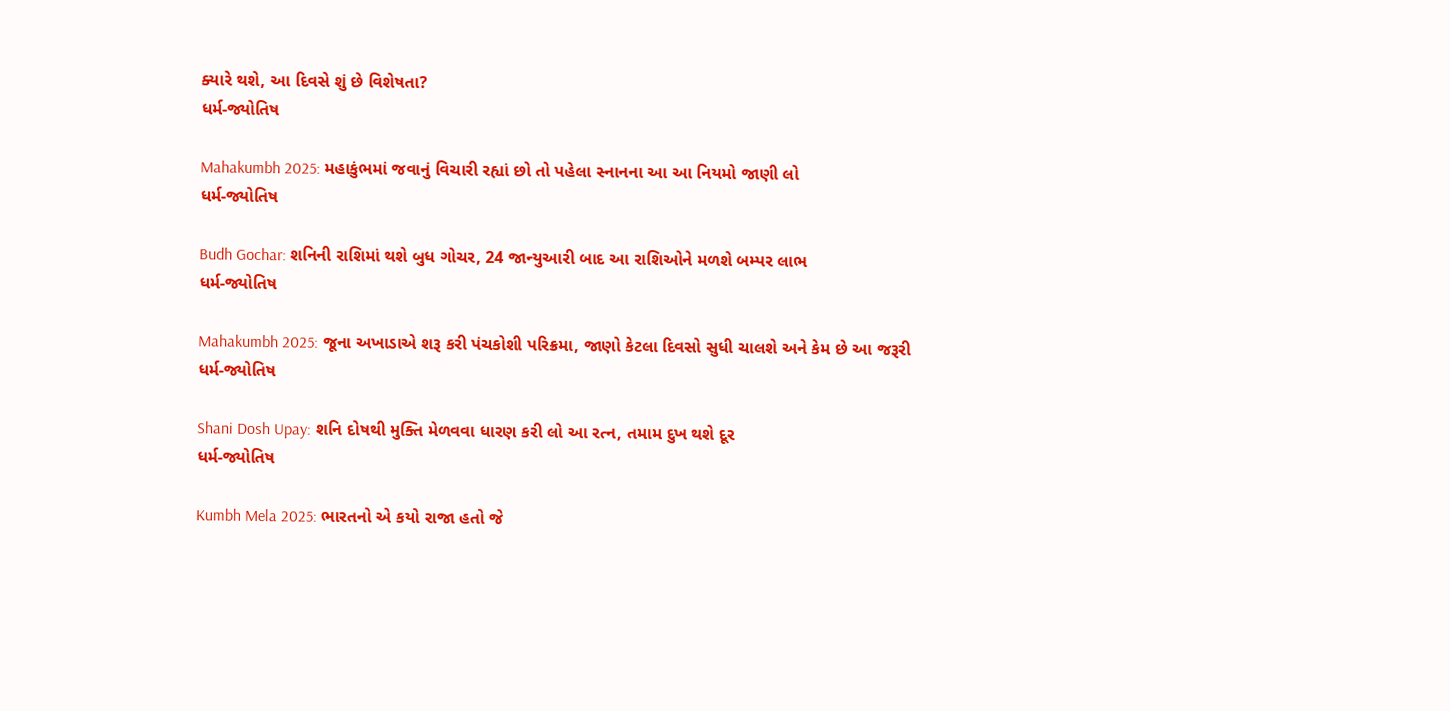ક્યારે થશે, આ દિવસે શું છે વિશેષતા?
ધર્મ-જ્યોતિષ

Mahakumbh 2025: મહાકુંભમાં જવાનું વિચારી રહ્યાં છો તો પહેલા સ્નાનના આ આ નિયમો જાણી લો
ધર્મ-જ્યોતિષ

Budh Gochar: શનિની રાશિમાં થશે બુધ ગોચર, 24 જાન્યુઆરી બાદ આ રાશિઓને મળશે બમ્પર લાભ
ધર્મ-જ્યોતિષ

Mahakumbh 2025: જૂના અખાડાએ શરૂ કરી પંચકોશી પરિક્રમા, જાણો કેટલા દિવસો સુધી ચાલશે અને કેમ છે આ જરૂરી
ધર્મ-જ્યોતિષ

Shani Dosh Upay: શનિ દોષથી મુક્તિ મેળવવા ધારણ કરી લો આ રત્ન, તમામ દુખ થશે દૂર
ધર્મ-જ્યોતિષ

Kumbh Mela 2025: ભારતનો એ કયો રાજા હતો જે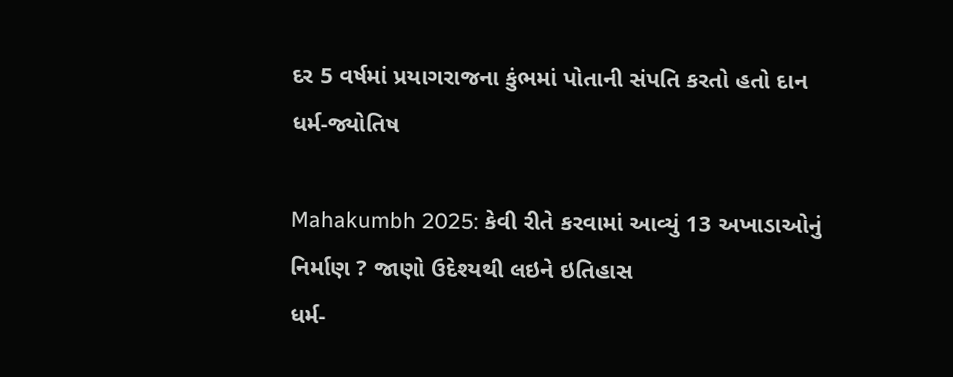દર 5 વર્ષમાં પ્રયાગરાજના કુંભમાં પોતાની સંપતિ કરતો હતો દાન
ધર્મ-જ્યોતિષ

Mahakumbh 2025: કેવી રીતે કરવામાં આવ્યું 13 અખાડાઓનું નિર્માણ ? જાણો ઉદેશ્યથી લઇને ઇતિહાસ
ધર્મ-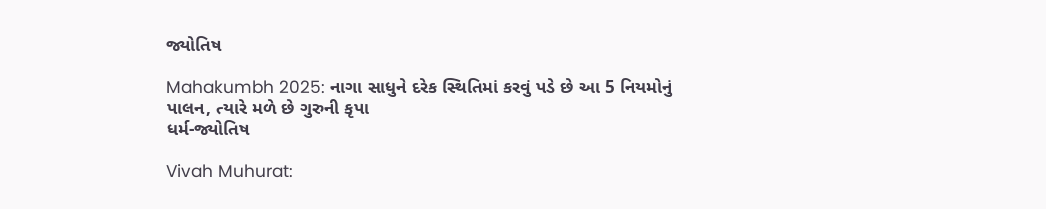જ્યોતિષ

Mahakumbh 2025: નાગા સાધુને દરેક સ્થિતિમાં કરવું પડે છે આ 5 નિયમોનું પાલન, ત્યારે મળે છે ગુરુની કૃપા
ધર્મ-જ્યોતિષ

Vivah Muhurat: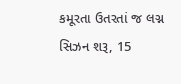કમૂરતા ઉતરતાં જ લગ્ન સિઝન શરૂ, 15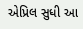એપ્રિલ સુધી આ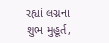રહ્યાં લગ્નના શુભ મુહૂર્ત,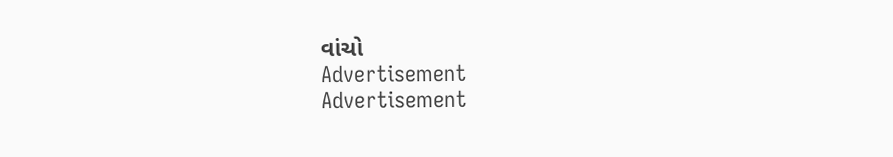વાંચો
Advertisement
Advertisement